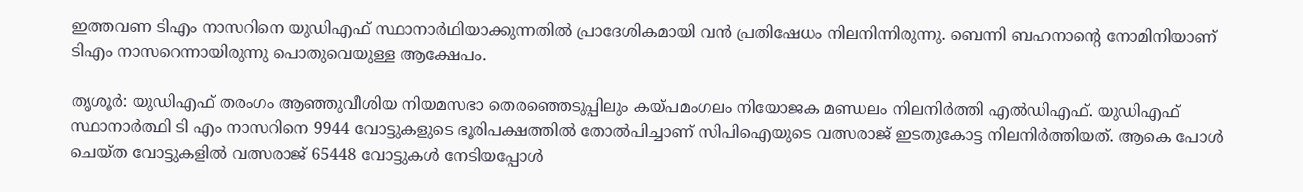ഇത്തവണ ടിഎം നാസറിനെ യുഡിഎഫ് സ്ഥാനാർഥിയാക്കുന്നതിൽ പ്രാദേശികമായി വൻ പ്രതിഷേധം നിലനിന്നിരുന്നു. ബെന്നി ബഹനാന്‍റെ നോമിനിയാണ് ടിഎം നാസറെന്നായിരുന്നു പൊതുവെയുള്ള ആക്ഷേപം.

തൃശൂര്‍: യുഡിഎഫ് തരംഗം ആഞ്ഞുവീശിയ നിയമസഭാ തെരഞ്ഞെടുപ്പിലും കയ്പമംഗലം നിയോജക മണ്ഡലം നിലനിര്‍ത്തി എല്‍ഡിഎഫ്. യുഡിഎഫ് സ്ഥാനാര്‍ത്ഥി ടി എം നാസറിനെ 9944 വോട്ടുകളുടെ ഭൂരിപക്ഷത്തിൽ തോല്‍പിച്ചാണ് സിപിഐയുടെ വത്സരാജ് ഇടതുകോട്ട നിലനിര്‍ത്തിയത്. ആകെ പോള്‍ ചെയ്‌ത വോട്ടുകളില്‍ വത്സരാജ് 65448 വോട്ടുകള്‍ നേടിയപ്പോള്‍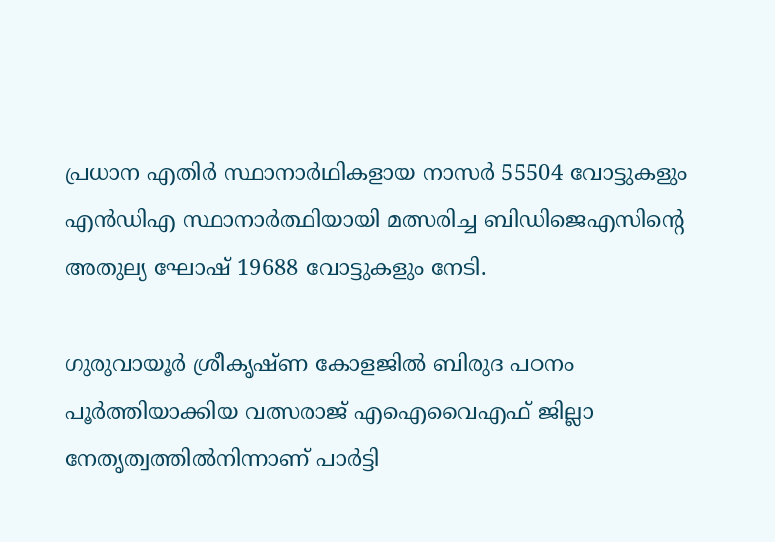പ്രധാന എതിര്‍ സ്ഥാനാര്‍ഥികളായ നാസര്‍ 55504 വോട്ടുകളും എൻഡിഎ സ്ഥാനാര്‍ത്ഥിയായി മത്സരിച്ച ബിഡിജെഎസിന്‍റെ അതുല്യ ഘോഷ് 19688 വോട്ടുകളും നേടി.

ഗുരുവായൂർ ശ്രീകൃഷ്ണ കോളജിൽ ബിരുദ പഠനം പൂർത്തിയാക്കിയ വത്സരാജ് എഐവൈഎഫ് ജില്ലാ നേതൃത്വത്തിൽനിന്നാണ് പാർട്ടി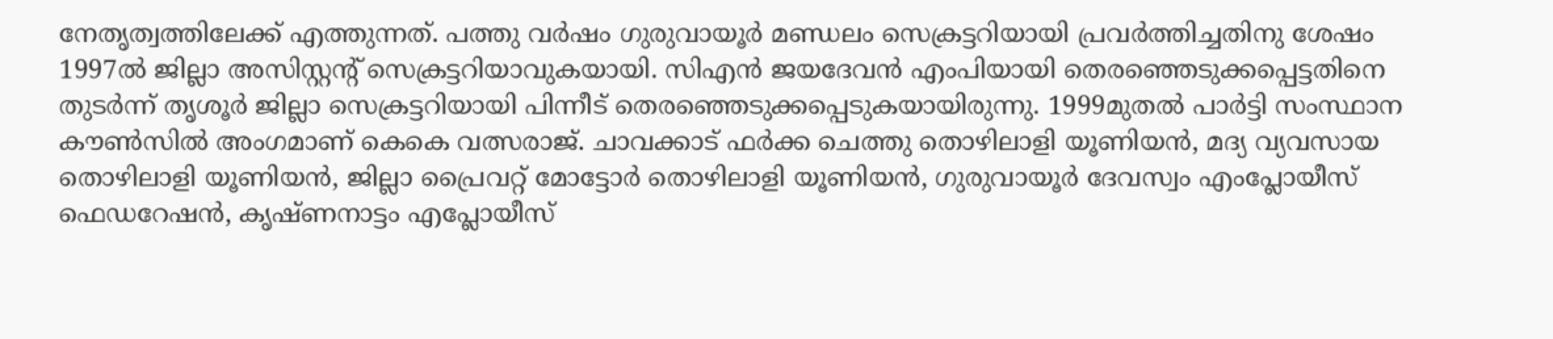നേതൃത്വത്തിലേക്ക് എത്തുന്നത്. പത്തു വർഷം ഗുരുവായൂർ മണ്ഡലം സെക്രട്ടറിയായി പ്രവർത്തിച്ചതിനു ശേഷം 1997ൽ ജില്ലാ അസിസ്റ്റന്‍റ് സെക്രട്ടറിയാവുകയായി. സിഎൻ ജയദേവൻ എംപിയായി തെരഞ്ഞെടുക്കപ്പെട്ടതിനെ തുടർന്ന് തൃശൂ‍ർ ജില്ലാ സെക്രട്ടറിയായി പിന്നീട് തെരഞ്ഞെടുക്കപ്പെടുകയായിരുന്നു. 1999മുതൽ പാർട്ടി സംസ്ഥാന കൗൺസിൽ അംഗമാണ് കെകെ വത്സരാജ്. ചാവക്കാട് ഫർക്ക ചെത്തു തൊഴിലാളി യൂണിയൻ, മദ്യ വ്യവസായ തൊഴിലാളി യൂണിയൻ, ജില്ലാ പ്രൈവറ്റ് മോട്ടോർ തൊഴിലാളി യൂണിയൻ, ഗുരുവായൂർ ദേവസ്വം എംപ്ലോയീസ് ഫെഡറേഷൻ, കൃഷ്ണനാട്ടം എപ്ലോയീസ്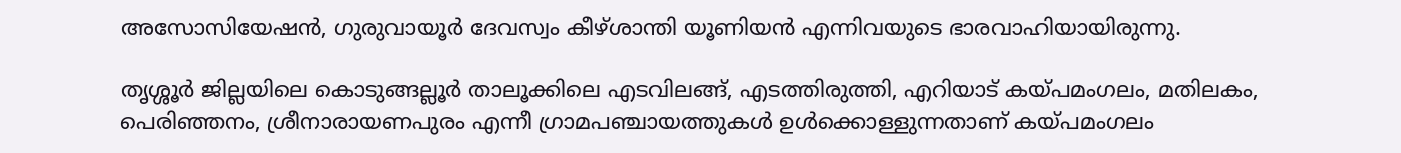അസോസിയേഷൻ, ഗുരുവായൂർ ദേവസ്വം കീഴ്ശാന്തി യൂണിയൻ എന്നിവയുടെ ഭാരവാഹിയായിരുന്നു.

തൃശ്ശൂർ ജില്ലയിലെ കൊടുങ്ങല്ലൂർ താലൂക്കിലെ എടവിലങ്ങ്, എടത്തിരുത്തി, എറിയാട് കയ്പമംഗലം, മതിലകം, പെരിഞ്ഞനം, ശ്രീനാരായണപുരം എന്നീ ഗ്രാമപഞ്ചായത്തുകൾ ഉൾക്കൊള്ളുന്നതാണ് കയ്പമംഗലം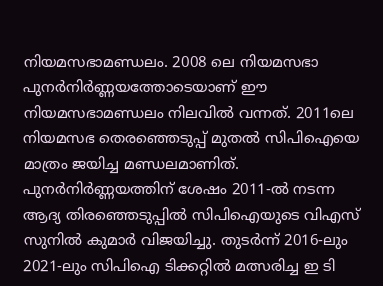നിയമസഭാമണ്ഡലം. 2008 ലെ നിയമസഭാ പുനർനിർണ്ണയത്തോടെയാണ് ഈ നിയമസഭാമണ്ഡലം നിലവിൽ വന്നത്. 2011ലെ നിയമസഭ തെരഞ്ഞെടുപ്പ് മുതൽ സിപിഐയെ മാത്രം ജയിച്ച മണ്ഡലമാണിത്. പുനർനിർണ്ണയത്തിന് ശേഷം 2011-ൽ നടന്ന ആദ്യ തിരഞ്ഞെടുപ്പിൽ സിപിഐയുടെ വിഎസ് സുനിൽ കുമാർ വിജയിച്ചു. തുടർന്ന് 2016-ലും 2021-ലും സിപിഐ ടിക്കറ്റില്‍ മത്സരിച്ച ഇ ടി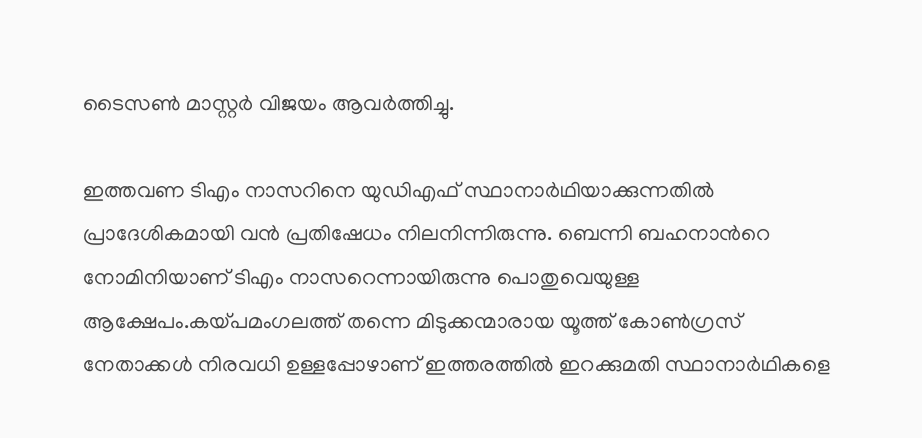ടൈസൺ മാസ്റ്റർ വിജയം ആവർത്തിച്ചു.

ഇത്തവണ ടിഎം നാസറിനെ യുഡിഎഫ് സ്ഥാനാർഥിയാക്കുന്നതിൽ പ്രാദേശികമായി വൻ പ്രതിഷേധം നിലനിന്നിരുന്നു. ബെന്നി ബഹനാന്‍റെ നോമിനിയാണ് ടിഎം നാസറെന്നായിരുന്നു പൊതുവെയുള്ള ആക്ഷേപം.കയ്പമംഗലത്ത് തന്നെ മിടുക്കന്മാരായ യൂത്ത് കോൺഗ്രസ് നേതാക്കൾ നിരവധി ഉള്ളപ്പോഴാണ് ഇത്തരത്തിൽ ഇറക്കുമതി സ്ഥാനാർഥികളെ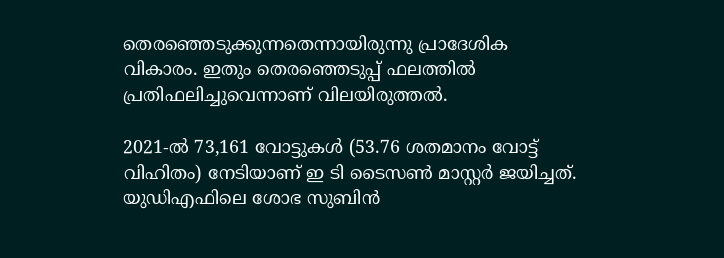തെരഞ്ഞെടുക്കുന്നതെന്നായിരുന്നു പ്രാദേശിക വികാരം. ഇതും തെരഞ്ഞെടുപ്പ് ഫലത്തില്‍ പ്രതിഫലിച്ചുവെന്നാണ് വിലയിരുത്തല്‍.

2021-ൽ 73,161 വോട്ടുകൾ (53.76 ശതമാനം വോട്ട് വിഹിതം) നേടിയാണ് ഇ ടി ടൈസൺ മാസ്റ്റർ ജയിച്ചത്. യുഡിഎഫിലെ ശോഭ സുബിൻ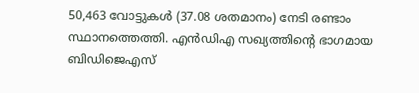50,463 വോട്ടുകൾ (37.08 ശതമാനം) നേടി രണ്ടാം സ്ഥാനത്തെത്തി. എൻഡിഎ സഖ്യത്തിന്‍റെ ഭാഗമായ ബിഡിജെഎസ്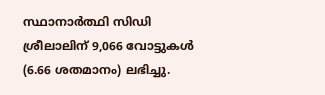സ്ഥാനാർത്ഥി സിഡി ശ്രീലാലിന് 9,066 വോട്ടുകൾ (6.66 ശതമാനം) ലഭിച്ചു.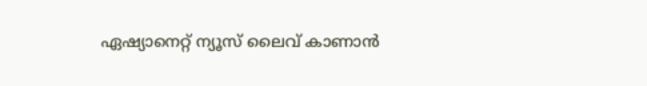ഏഷ്യാനെറ്റ് ന്യൂസ് ലൈവ് കാണാന്‍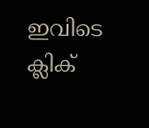ഇവിടെ ക്ലിക്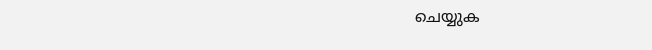ചെയ്യുക